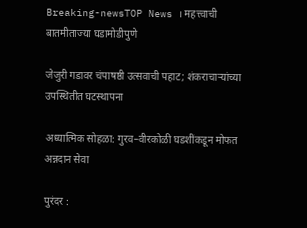Breaking-newsTOP News । महत्त्वाची बातमीताज्या घडामोडीपुणे

जेजुरी गडावर चंपाषष्ठी उत्सवाची पहाट; शंकराचाऱ्यांच्या उपस्थितीत घटस्थापना

अध्यात्मिक सोहळा: गुरव–वीरकोळी घडशींकडून मोफत अन्नदान सेवा

पुरंदर :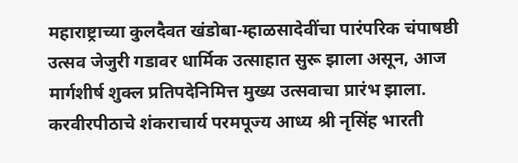महाराष्ट्राच्या कुलदैवत खंडोबा-म्हाळसादेवींचा पारंपरिक चंपाषष्ठी उत्सव जेजुरी गडावर धार्मिक उत्साहात सुरू झाला असून, आज मार्गशीर्ष शुक्ल प्रतिपदेनिमित्त मुख्य उत्सवाचा प्रारंभ झाला. करवीरपीठाचे शंकराचार्य परमपूज्य आध्य श्री नृसिंह भारती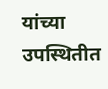यांच्या उपस्थितीत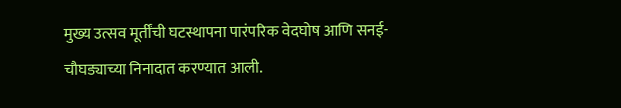मुख्य उत्सव मूर्तींची घटस्थापना पारंपरिक वेदघोष आणि सनई-चौघड्याच्या निनादात करण्यात आली.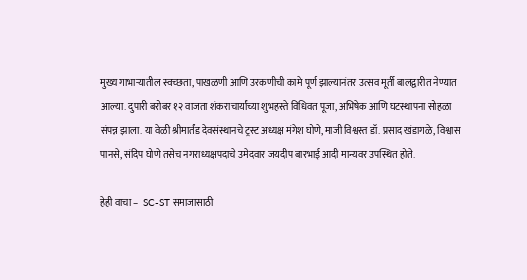मुख्य गाभाऱ्यातील स्वच्छता, पाखळणी आणि उरकणीची कामे पूर्ण झाल्यानंतर उत्सव मूर्ती बालद्वारीत नेण्यात आल्या. दुपारी बरोबर १२ वाजता शंकराचार्यांच्या शुभहस्ते विधिवत पूजा, अभिषेक आणि घटस्थापना सोहळा संपन्न झाला. या वेळी श्रीमार्तंड देवसंस्थानचे ट्रस्ट अध्यक्ष मंगेश घोणे, माजी विश्वस्त डॉ. प्रसाद खंडागळे, विश्वास पानसे, संदिप घोणे तसेच नगराध्यक्षपदाचे उमेदवार जयदीप बारभाई आदी मान्यवर उपस्थित होते.

हेही वाचा –  SC-ST समाजासाठी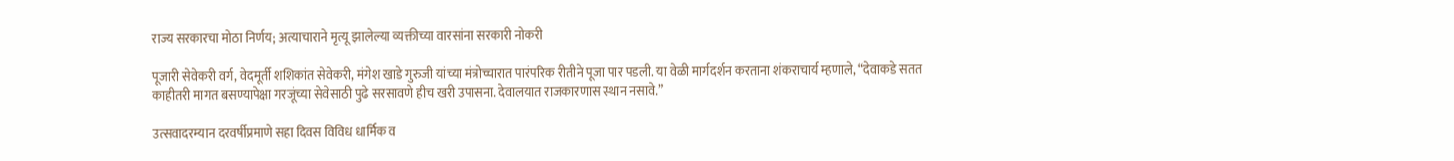राज्य सरकारचा मोठा निर्णय; अत्याचाराने मृत्यू झालेल्या व्यक्तीच्या वारसांना सरकारी नोकरी

पूजारी सेवेकरी वर्ग, वेदमूर्ती शशिकांत सेवेकरी, मंगेश खाडे गुरुजी यांच्या मंत्रोच्चारात पारंपरिक रीतीने पूजा पार पडली. या वेळी मार्गदर्शन करताना शंकराचार्य म्हणाले, “देवाकडे सतत काहीतरी मागत बसण्यापेक्षा गरजूंच्या सेवेसाठी पुढे सरसावणे हीच खरी उपासना. देवालयात राजकारणास स्थान नसावे.”

उत्सवादरम्यान दरवर्षीप्रमाणे सहा दिवस विविध धार्मिक व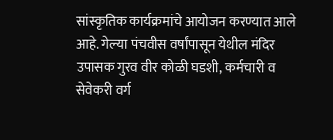सांस्कृतिक कार्यक्रमांचे आयोजन करण्यात आले आहे. गेल्या पंचवीस वर्षांपासून येथील मंदिर उपासक गुरव वीर कोळी घडशी, कर्मचारी व सेवेकरी वर्ग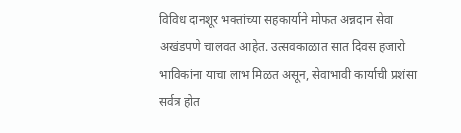विविध दानशूर भक्तांच्या सहकार्याने मोफत अन्नदान सेवा अखंडपणे चालवत आहेत. उत्सवकाळात सात दिवस हजारो भाविकांना याचा लाभ मिळत असून, सेवाभावी कार्याची प्रशंसा सर्वत्र होत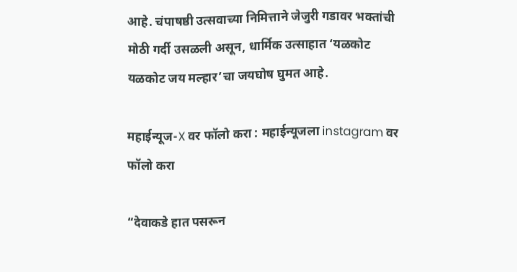आहे. चंपाषष्ठी उत्सवाच्या निमित्ताने जेजुरी गडावर भक्तांची मोठी गर्दी उसळली असून, धार्मिक उत्साहात ‘यळकोट यळकोट जय मल्हार’चा जयघोष घुमत आहे.

महाईन्यूज-X वर फॉलो करा : महाईन्यूजला instagram वर फॉलो करा

“देवाकडे हात पसरून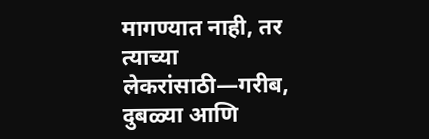मागण्यात नाही, तर त्याच्या लेकरांसाठी—गरीब, दुबळ्या आणि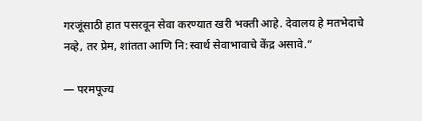गरजूंसाठी हात पसरवून सेवा करण्यात खरी भक्ती आहे. देवालय हे मतभेदाचे नव्हे, तर प्रेम, शांतता आणि नि:स्वार्थ सेवाभावाचे केंद्र असावे.”

— परमपूज्य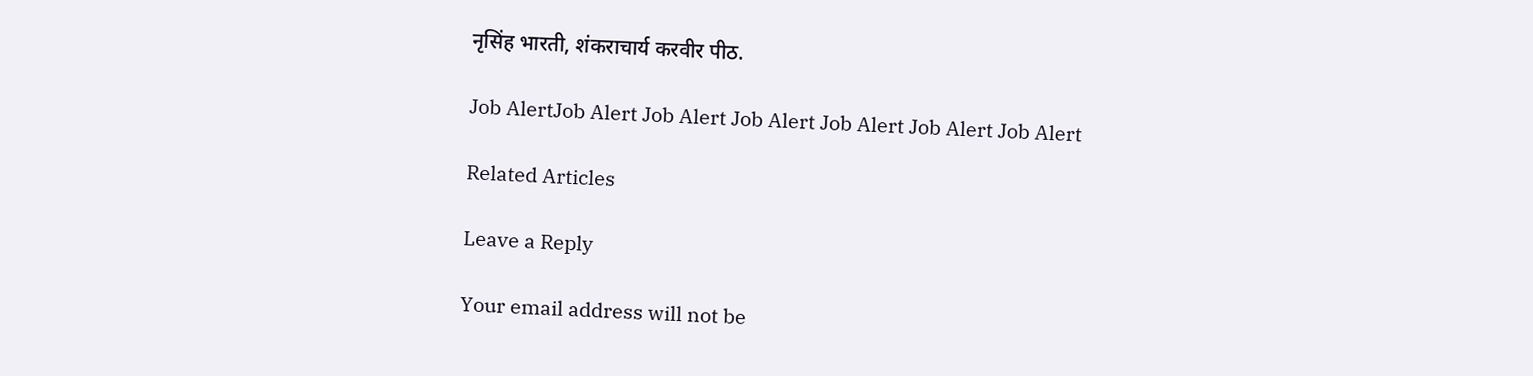नृसिंह भारती, शंकराचार्य करवीर पीठ.

Job AlertJob Alert Job Alert Job Alert Job Alert Job Alert Job Alert

Related Articles

Leave a Reply

Your email address will not be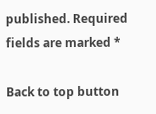published. Required fields are marked *

Back to top button